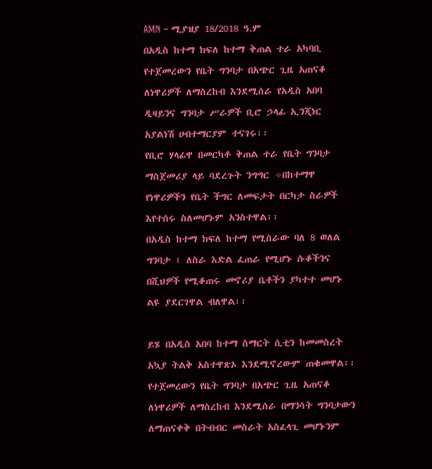AMN – ሚያዝያ 18/2018 ዓ.ም
በአዲስ ከተማ ክፍለ ከተማ ቅጠል ተራ አካባቢ የተጀመረውን የቤት ግንባታ በአጭር ጊዜ አጠናቆ ለነዋሪዎች ለማስረከብ እንደሚሰራ የአዲስ አበባ ዲዛይንና ግንባታ ሥራዎች ቢሮ ኃላፊ ኢንጂነር አያልነሽ ሀብተማርያም ተናገሩ፡፡
የቢሮ ሃላፊዋ በመርካቶ ቅጠል ተራ የቤት ግንባታ ማስጀመሪያ ላይ ባደረጉት ንግግር ÷በከተማዋ የነዋሪዎችን የቤት ችግር ለመፍታት በርካታ ስራዎች እየተሰሩ ስለመሆኑም አንስተዋል፡፡
በአዲስ ከተማ ክፍለ ከተማ የሚሰራው ባለ 8 ወለል ግንባታ ፣ ለስራ እድል ፈጠራ የሚሆኑ ሱቆችንና በሺህዎች የሚቆጠሩ መኖሪያ ቤቶችን ያካተተ መሆኑ ልዩ ያደርገዋል ብለዋል፡፡

ይሄ በአዲስ አበባ ከተማ ስማርት ሲቲን ከመመስረት አኳያ ትልቅ አስተዋጽኦ እንደሚኖረውም ጠቁመዋል፡፡
የተጀመረውን የቤት ግንባታ በአጭር ጊዜ አጠናቆ ለነዋሪዎች ለማስረከብ እንደሚሰራ በማንሳት ግንባታውን ለማጠናቀቅ በትብብር መስራት አስፈላጊ መሆኑንም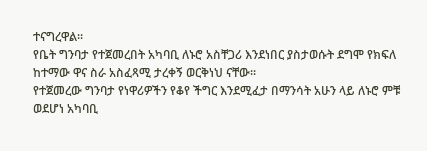ተናግረዋል፡፡
የቤት ግንባታ የተጀመረበት አካባቢ ለኑሮ አስቸጋሪ እንደነበር ያስታወሱት ደግሞ የክፍለ ከተማው ዋና ስራ አስፈጻሚ ታረቀኝ ወርቅነህ ናቸው፡፡
የተጀመረው ግንባታ የነዋሪዎችን የቆየ ችግር እንደሚፈታ በማንሳት አሁን ላይ ለኑሮ ምቹ ወደሆነ አካባቢ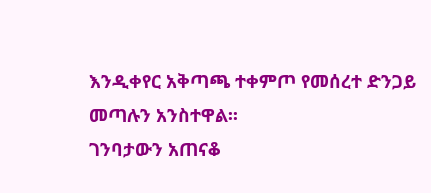እንዲቀየር አቅጣጫ ተቀምጦ የመሰረተ ድንጋይ መጣሉን አንስተዋል፡፡
ገንባታውን አጠናቆ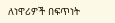ለነዋሪዎች በፍጥነት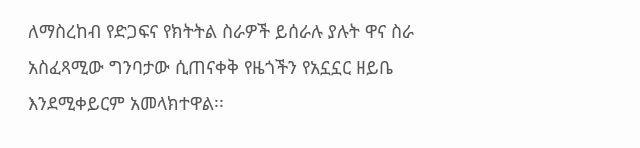ለማስረከብ የድጋፍና የክትትል ስራዎች ይሰራሉ ያሉት ዋና ስራ አስፈጻሚው ግንባታው ሲጠናቀቅ የዜጎችን የአኗኗር ዘይቤ እንደሚቀይርም አመላክተዋል፡፡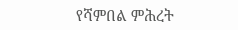የሻምበል ምሕረት